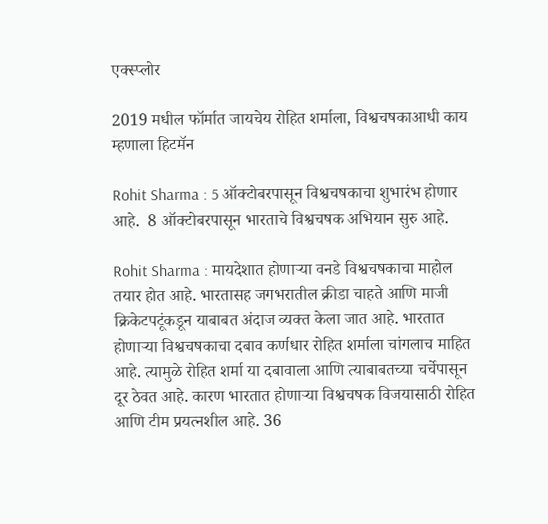एक्स्प्लोर

2019 मधील फॉर्मात जायचेय रोहित शर्माला, विश्वचषकाआधी काय म्हणाला हिटमॅन

Rohit Sharma : 5 ऑक्टोबरपासून विश्वचषकाचा शुभारंभ होणार आहे.  8 ऑक्टोबरपासून भारताचे विश्वचषक अभियान सुरु आहे.

Rohit Sharma : मायदेशात होणाऱ्या वनडे विश्वचषकाचा माहोल तयार होत आहे. भारतासह जगभरातील क्रीडा चाहते आणि माजी क्रिकेटपटूंकडून याबाबत अंदाज व्यक्त केला जात आहे. भारतात होणाऱ्या विश्वचषकाचा दबाव कर्णधार रोहित शर्माला चांगलाच माहित आहे. त्यामुळे रोहित शर्मा या दबावाला आणि त्याबाबतच्या चर्चेपासून दूर ठेवत आहे. कारण भारतात होणाऱ्या विश्वचषक विजयासाठी रोहित आणि टीम प्रयत्नशील आहे. 36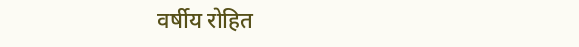वर्षीय रोहित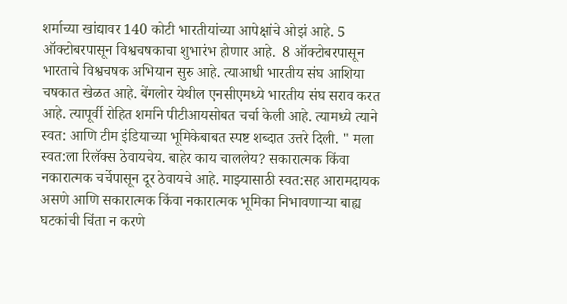शर्माच्या खांद्यावर 140 कोटी भारतीयांच्या आपेक्षांचे ओझं आहे. 5 ऑक्टोबरपासून विश्वचषकाचा शुभारंभ होणार आहे.  8 ऑक्टोबरपासून भारताचे विश्वचषक अभियान सुरु आहे. त्याआधी भारतीय संघ आशिया चषकात खेळत आहे. बेंगलोर येथील एनसीएमध्ये भारतीय संघ सराव करत आहे. त्यापूर्वी रोहित शर्माने पीटीआयसोबत चर्चा केली आहे. त्यामध्ये त्याने स्वत: आणि टीम इंडियाच्या भूमिकेबाबत स्पष्ट शब्दात उत्तरे दिली. " मला स्वत:ला रिलॅक्स ठेवायचेय. बाहेर काय चाललेय? सकारात्मक किंवा नकारात्मक चर्चेपासून दूर ठेवायचे आहे. माझ्यासाठी स्वत:सह आरामदायक असणे आणि सकारात्मक किंवा नकारात्मक भूमिका निभावणाऱ्या बाह्य घटकांची चिंता न करणे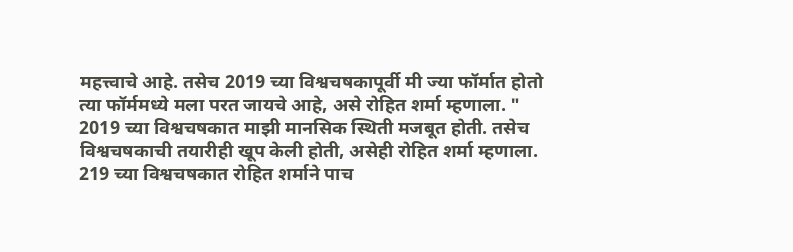महत्त्वाचे आहे. तसेच 2019 च्या विश्वचषकापूर्वी मी ज्या फॉर्मात होतो त्या फॉर्ममध्ये मला परत जायचे आहे, असे रोहित शर्मा म्हणाला. " 2019 च्या विश्वचषकात माझी मानसिक स्थिती मजबूत होती. तसेच विश्वचषकाची तयारीही खूप केली होती, असेही रोहित शर्मा म्हणाला. 219 च्या विश्वचषकात रोहित शर्माने पाच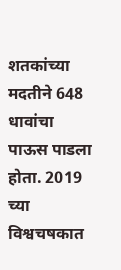शतकांच्या मदतीने 648 धावांचा पाऊस पाडला होता. 2019 च्या विश्वचषकात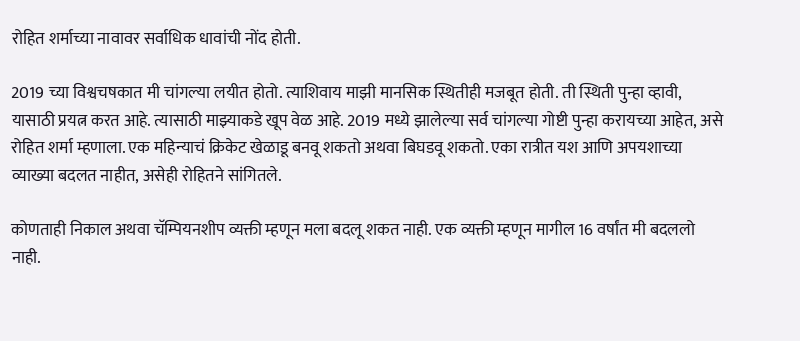रोहित शर्माच्या नावावर सर्वाधिक धावांची नोंद होती.

2019 च्या विश्वचषकात मी चांगल्या लयीत होतो. त्याशिवाय माझी मानसिक स्थितीही मजबूत होती. ती स्थिती पुन्हा व्हावी, यासाठी प्रयत्न करत आहे. त्यासाठी माझ्याकडे खूप वेळ आहे. 2019 मध्ये झालेल्या सर्व चांगल्या गोष्टी पुन्हा करायच्या आहेत, असे रोहित शर्मा म्हणाला. एक महिन्याचं क्रिकेट खेळाडू बनवू शकतो अथवा बिघडवू शकतो. एका रात्रीत यश आणि अपयशाच्या व्याख्या बदलत नाहीत, असेही रोहितने सांगितले.

कोणताही निकाल अथवा चॅम्पियनशीप व्यक्ती म्हणून मला बदलू शकत नाही. एक व्यक्ती म्हणून मागील 16 वर्षांत मी बदललो नाही.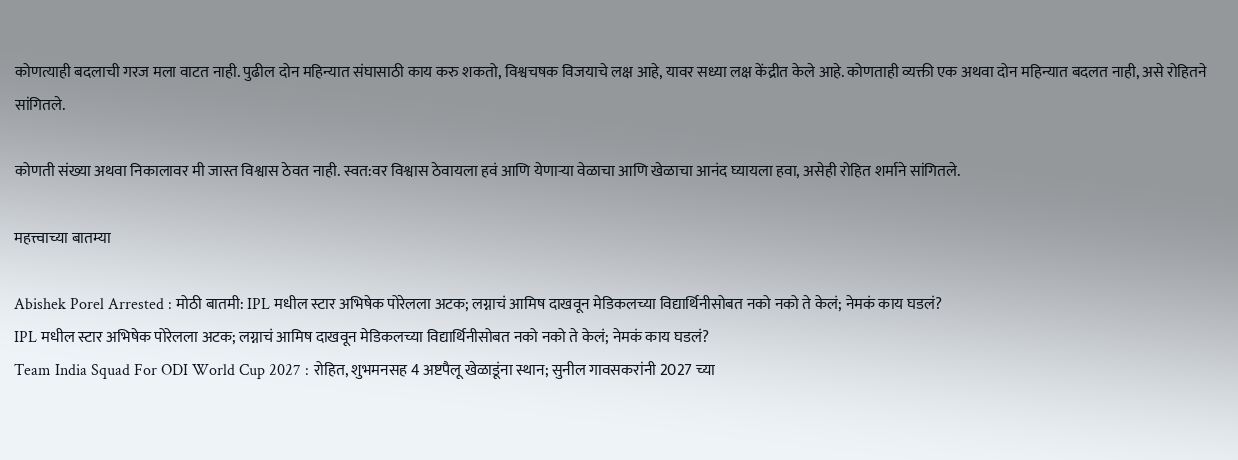कोणत्याही बदलाची गरज मला वाटत नाही. पुढील दोन महिन्यात संघासाठी काय करु शकतो, विश्वचषक विजयाचे लक्ष आहे, यावर सध्या लक्ष केंद्रीत केले आहे. कोणताही व्यक्ती एक अथवा दोन महिन्यात बदलत नाही, असे रोहितने सांगितले.

कोणती संख्या अथवा निकालावर मी जास्त विश्वास ठेवत नाही. स्वत:वर विश्वास ठेवायला हवं आणि येणाऱ्या वेळाचा आणि खेळाचा आनंद घ्यायला हवा, असेही रोहित शर्माने सांगितले.

महत्त्वाच्या बातम्या

Abishek Porel Arrested : मोठी बातमी: IPL मधील स्टार अभिषेक पोरेलला अटक; लग्नाचं आमिष दाखवून मेडिकलच्या विद्यार्थिनीसोबत नको नको ते केलं; नेमकं काय घडलं?
IPL मधील स्टार अभिषेक पोरेलला अटक; लग्नाचं आमिष दाखवून मेडिकलच्या विद्यार्थिनीसोबत नको नको ते केलं; नेमकं काय घडलं?
Team India Squad For ODI World Cup 2027 : रोहित, शुभमनसह 4 अष्टपैलू खेळाडूंना स्थान; सुनील गावसकरांनी 2027 च्या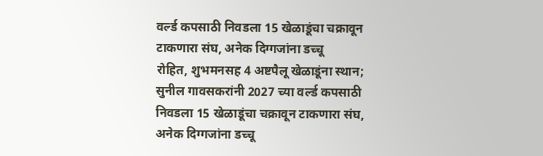वर्ल्ड कपसाठी निवडला 15 खेळाडूंचा चक्रावून टाकणारा संघ, अनेक दिग्गजांना डच्चू
रोहित, शुभमनसह 4 अष्टपैलू खेळाडूंना स्थान; सुनील गावसकरांनी 2027 च्या वर्ल्ड कपसाठी निवडला 15 खेळाडूंचा चक्रावून टाकणारा संघ, अनेक दिग्गजांना डच्चू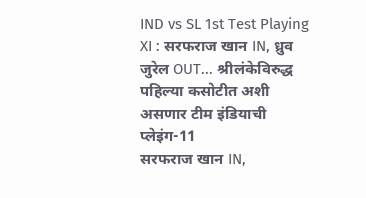IND vs SL 1st Test Playing XI : सरफराज खान IN, ध्रुव जुरेल OUT... श्रीलंकेविरुद्ध पहिल्या कसोटीत अशी असणार टीम इंडियाची प्लेइंग-11
सरफराज खान IN,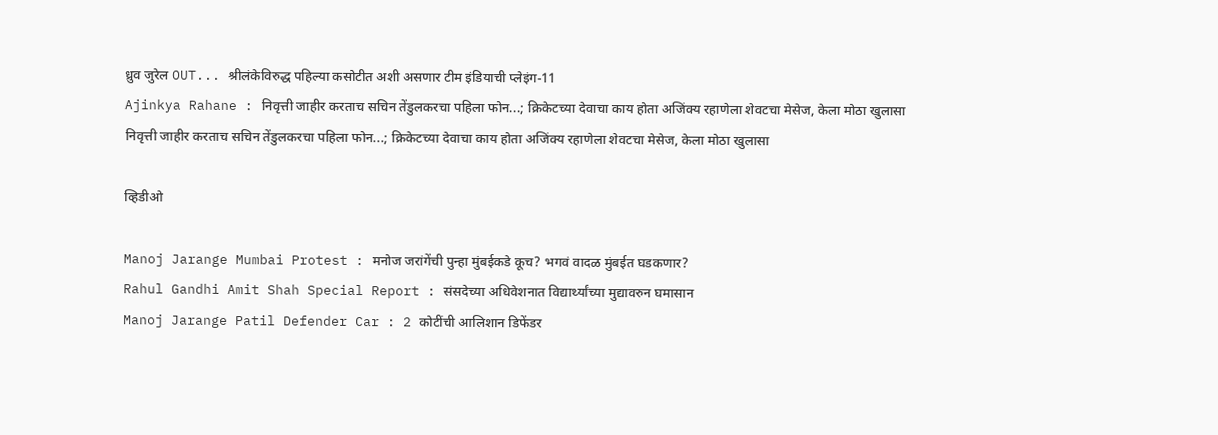ध्रुव जुरेल OUT... श्रीलंकेविरुद्ध पहिल्या कसोटीत अशी असणार टीम इंडियाची प्लेइंग-11
Ajinkya Rahane : निवृत्ती जाहीर करताच सचिन तेंडुलकरचा पहिला फोन...; क्रिकेटच्या देवाचा काय होता अजिंक्य रहाणेला शेवटचा मेसेज, केला मोठा खुलासा
निवृत्ती जाहीर करताच सचिन तेंडुलकरचा पहिला फोन...; क्रिकेटच्या देवाचा काय होता अजिंक्य रहाणेला शेवटचा मेसेज, केला मोठा खुलासा

व्हिडीओ

Manoj Jarange Mumbai Protest : मनोज जरांगेंची पुन्हा मुंबईकडे कूच? भगवं वादळ मुंबईत घडकणार?
Rahul Gandhi Amit Shah Special Report : संसदेच्या अधिवेशनात विद्यार्थ्यांच्या मुद्यावरुन घमासान
Manoj Jarange Patil Defender Car : 2 कोटींची आलिशान डिफेंडर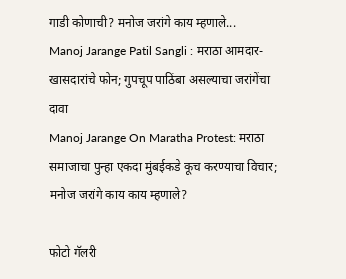गाडी कोणाची? मनोज जरांगे काय म्हणाले...
Manoj Jarange Patil Sangli : मराठा आमदार-खासदारांचे फोन; गुपचूप पाठिंबा असल्याचा जरांगेंचा दावा
Manoj Jarange On Maratha Protest: मराठा समाजाचा पुन्हा एकदा मुंबईकडे कूच करण्याचा विचार; मनोज जरांगे काय काय म्हणाले?

फोटो गॅलरी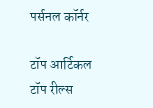पर्सनल कॉर्नर

टॉप आर्टिकल
टॉप रील्स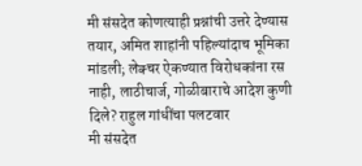मी संसदेत कोणत्याही प्रश्नांची उत्तरे देण्यास तयार, अमित शाहांनी पहिल्यांदाच भूमिका मांडली; लेक्चर ऐकण्यात विरोधकांना रस नाही, लाठीचार्ज, गोळीबाराचे आदेश कुणी दिले? राहुल गांधींचा पलटवार
मी संसदेत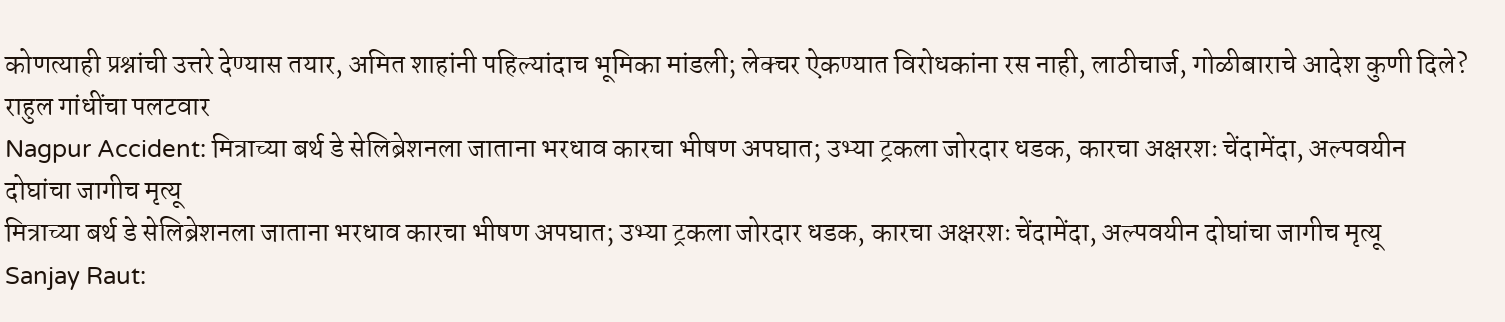कोणत्याही प्रश्नांची उत्तरे देण्यास तयार, अमित शाहांनी पहिल्यांदाच भूमिका मांडली; लेक्चर ऐकण्यात विरोधकांना रस नाही, लाठीचार्ज, गोळीबाराचे आदेश कुणी दिले? राहुल गांधींचा पलटवार
Nagpur Accident: मित्राच्या बर्थ डे सेलिब्रेशनला जाताना भरधाव कारचा भीषण अपघात; उभ्या ट्रकला जोरदार धडक, कारचा अक्षरशः चेंदामेंदा, अल्पवयीन दोघांचा जागीच मृत्यू
मित्राच्या बर्थ डे सेलिब्रेशनला जाताना भरधाव कारचा भीषण अपघात; उभ्या ट्रकला जोरदार धडक, कारचा अक्षरशः चेंदामेंदा, अल्पवयीन दोघांचा जागीच मृत्यू
Sanjay Raut: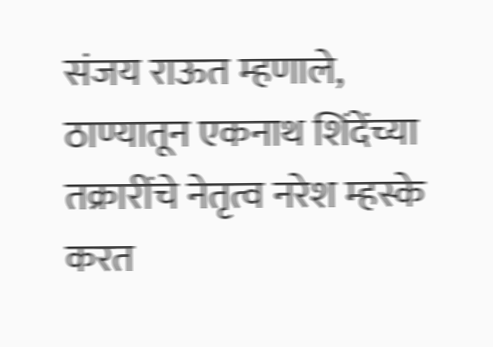संजय राऊत म्हणाले, ठाण्यातून एकनाथ शिंदेंच्या तक्रारींचे नेतृत्व नरेश म्हस्के करत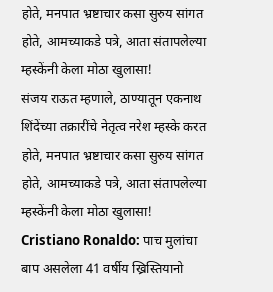होते, मनपात भ्रष्टाचार कसा सुरुय सांगत होते, आमच्याकडे पत्रे, आता संतापलेल्या म्हस्केंनी केला मोठा खुलासा!
संजय राऊत म्हणाले, ठाण्यातून एकनाथ शिंदेंच्या तक्रारींचे नेतृत्व नरेश म्हस्के करत होते, मनपात भ्रष्टाचार कसा सुरुय सांगत होते, आमच्याकडे पत्रे, आता संतापलेल्या म्हस्केंनी केला मोठा खुलासा!
Cristiano Ronaldo: पाच मुलांचा बाप असलेला 41 वर्षीय ख्रिस्तियानो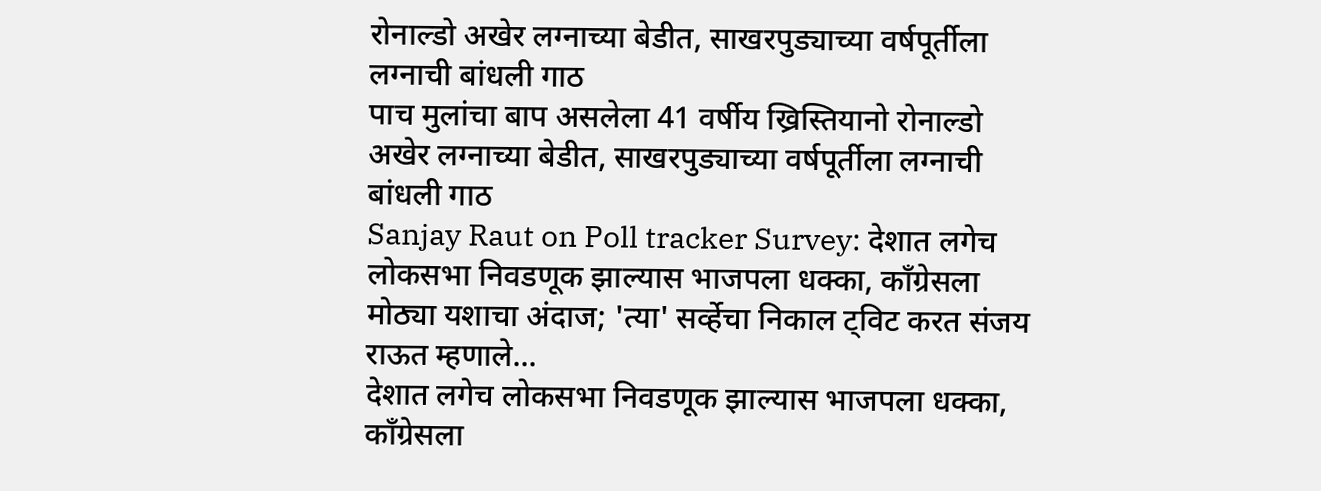रोनाल्डो अखेर लग्नाच्या बेडीत, साखरपुड्याच्या वर्षपूर्तीला लग्नाची बांधली गाठ
पाच मुलांचा बाप असलेला 41 वर्षीय ख्रिस्तियानो रोनाल्डो अखेर लग्नाच्या बेडीत, साखरपुड्याच्या वर्षपूर्तीला लग्नाची बांधली गाठ
Sanjay Raut on Poll tracker Survey: देशात लगेच लोकसभा निवडणूक झाल्यास भाजपला धक्का, काँग्रेसला मोठ्या यशाचा अंदाज; 'त्या' सर्व्हेचा निकाल ट्विट करत संजय राऊत म्हणाले...
देशात लगेच लोकसभा निवडणूक झाल्यास भाजपला धक्का, काँग्रेसला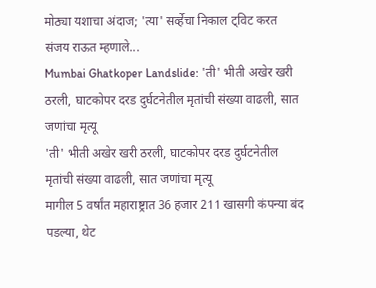मोठ्या यशाचा अंदाज; 'त्या' सर्व्हेचा निकाल ट्विट करत संजय राऊत म्हणाले...
Mumbai Ghatkoper Landslide: 'ती' भीती अखेर खरी ठरली, घाटकोपर दरड दुर्घटनेतील मृतांची संख्या वाढली, सात जणांचा मृत्यू
'ती' भीती अखेर खरी ठरली, घाटकोपर दरड दुर्घटनेतील मृतांची संख्या वाढली, सात जणांचा मृत्यू
मागील 5 वर्षांत महाराष्ट्रात 36 हजार 211 खासगी कंपन्या बंद पडल्या, थेट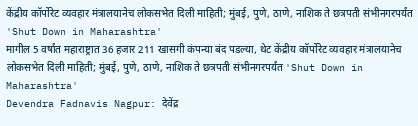केंद्रीय कॉर्पोरेट व्यवहार मंत्रालयानेच लोकसभेत दिली माहिती; मुंबई, पुणे, ठाणे, नाशिक ते छत्रपती संभीनगरपर्यंत 'Shut Down in Maharashtra'
मागील 5 वर्षांत महाराष्ट्रात 36 हजार 211 खासगी कंपन्या बंद पडल्या, थेट केंद्रीय कॉर्पोरेट व्यवहार मंत्रालयानेच लोकसभेत दिली माहिती; मुंबई, पुणे, ठाणे, नाशिक ते छत्रपती संभीनगरपर्यंत 'Shut Down in Maharashtra'
Devendra Fadnavis Nagpur: देवेंद्र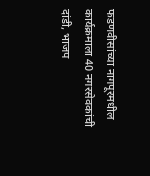फडणवीसांच्या नागपूरमधील कार्यक्रमाला 40 नगरसेवकांची दांडी, भाजप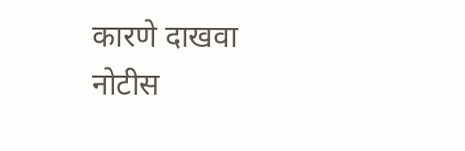कारणे दाखवा नोटीस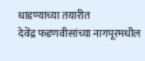धाडण्याच्या तयारीत
देवेंद्र फडणवीसांच्या नागपूरमधील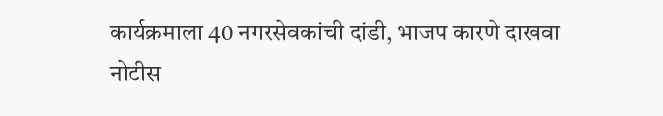कार्यक्रमाला 40 नगरसेवकांची दांडी, भाजप कारणे दाखवा नोटीस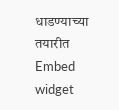धाडण्याच्या तयारीत
Embed widget